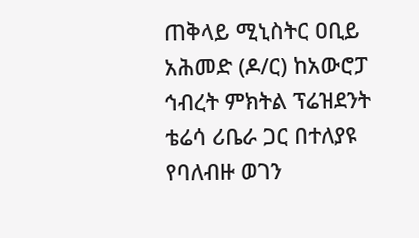ጠቅላይ ሚኒስትር ዐቢይ አሕመድ (ዶ/ር) ከአውሮፓ ኅብረት ምክትል ፕሬዝደንት ቴሬሳ ሪቤራ ጋር በተለያዩ የባለብዙ ወገን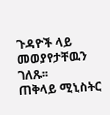ጉዳዮች ላይ መወያየታቸዉን ገለጹ፡፡
ጠቅላይ ሚኒስትር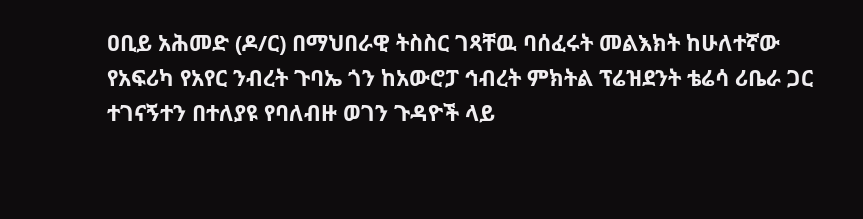ዐቢይ አሕመድ (ዶ/ር) በማህበራዊ ትስስር ገጻቸዉ ባሰፈሩት መልእክት ከሁለተኛው የአፍሪካ የአየር ንብረት ጉባኤ ጎን ከአውሮፓ ኅብረት ምክትል ፕሬዝደንት ቴሬሳ ሪቤራ ጋር ተገናኝተን በተለያዩ የባለብዙ ወገን ጉዳዮች ላይ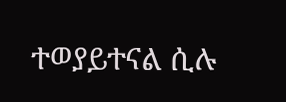ተወያይተናል ሲሉ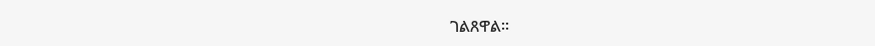ገልጸዋል፡፡